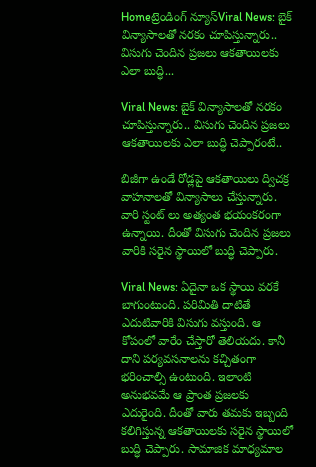Homeట్రెండింగ్ న్యూస్Viral News: బైక్ విన్యాసాలతో నరకం చూపిస్తున్నారు.. విసుగు చెందిన ప్రజలు ఆకతాయిలకు ఎలా బుద్ధి...

Viral News: బైక్ విన్యాసాలతో నరకం చూపిస్తున్నారు.. విసుగు చెందిన ప్రజలు ఆకతాయిలకు ఎలా బుద్ధి చెప్పారంటే..

బిజీగా ఉండే రోడ్లపై ఆకతాయిలు ద్విచక్ర వాహనాలతో విన్యాసాలు చేస్తున్నారు. వారి స్టంట్ లు అత్యంత భయంకరంగా ఉన్నాయి. దీంతో విసుగు చెందిన ప్రజలు వారికి సరైన స్థాయిలో బుద్ధి చెప్పారు.

Viral News: ఏదైనా ఒక స్థాయి వరకే బాగుంటుంది. పరిమితి దాటితే ఎదుటివారికి విసుగు వస్తుంది. ఆ కోపంలో వారేం చేస్తారో తెలియదు. కానీ దాని పర్యవసనాలను కచ్చితంగా భరించాల్సి ఉంటుంది. ఇలాంటి అనుభవమే ఆ ప్రాంత ప్రజలకు ఎదురైంది. దీంతో వారు తమకు ఇబ్బంది కలిగిస్తున్న ఆకతాయిలకు సరైన స్థాయిలో బుద్ధి చెప్పారు. సామాజిక మాధ్యమాల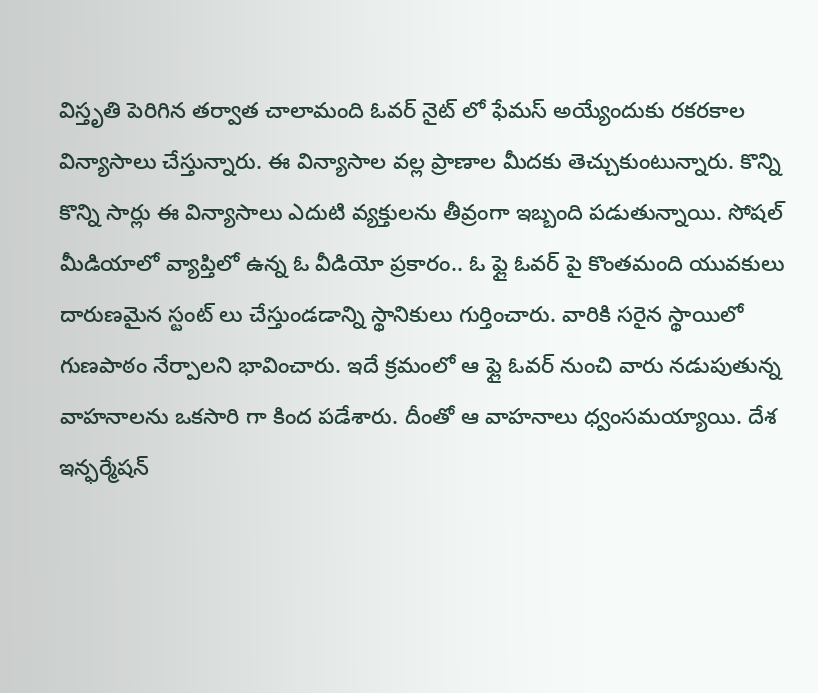విస్తృతి పెరిగిన తర్వాత చాలామంది ఓవర్ నైట్ లో ఫేమస్ అయ్యేందుకు రకరకాల విన్యాసాలు చేస్తున్నారు. ఈ విన్యాసాల వల్ల ప్రాణాల మీదకు తెచ్చుకుంటున్నారు. కొన్ని కొన్ని సార్లు ఈ విన్యాసాలు ఎదుటి వ్యక్తులను తీవ్రంగా ఇబ్బంది పడుతున్నాయి. సోషల్ మీడియాలో వ్యాప్తిలో ఉన్న ఓ వీడియో ప్రకారం.. ఓ ఫ్లై ఓవర్ పై కొంతమంది యువకులు దారుణమైన స్టంట్ లు చేస్తుండడాన్ని స్థానికులు గుర్తించారు. వారికి సరైన స్థాయిలో గుణపాఠం నేర్పాలని భావించారు. ఇదే క్రమంలో ఆ ఫ్లై ఓవర్ నుంచి వారు నడుపుతున్న వాహనాలను ఒకసారి గా కింద పడేశారు. దీంతో ఆ వాహనాలు ధ్వంసమయ్యాయి. దేశ ఇన్ఫర్మేషన్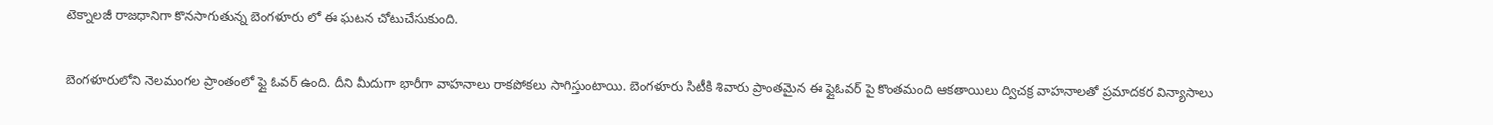టెక్నాలజీ రాజధానిగా కొనసాగుతున్న బెంగళూరు లో ఈ ఘటన చోటుచేసుకుంది.

బెంగళూరులోని నెలమంగల ప్రాంతంలో ఫ్లై ఓవర్ ఉంది. దీని మీదుగా భారీగా వాహనాలు రాకపోకలు సాగిస్తుంటాయి. బెంగళూరు సిటీకి శివారు ప్రాంతమైన ఈ ఫ్లైఓవర్ పై కొంతమంది ఆకతాయిలు ద్విచక్ర వాహనాలతో ప్రమాదకర విన్యాసాలు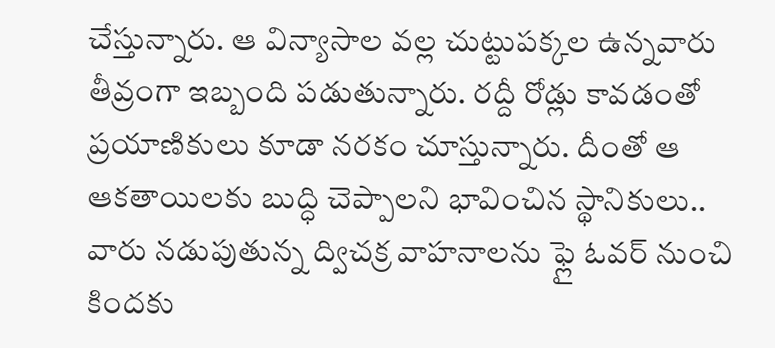చేస్తున్నారు. ఆ విన్యాసాల వల్ల చుట్టుపక్కల ఉన్నవారు తీవ్రంగా ఇబ్బంది పడుతున్నారు. రద్దీ రోడ్లు కావడంతో ప్రయాణికులు కూడా నరకం చూస్తున్నారు. దీంతో ఆ ఆకతాయిలకు బుద్ధి చెప్పాలని భావించిన స్థానికులు.. వారు నడుపుతున్న ద్విచక్ర వాహనాలను ఫ్లై ఓవర్ నుంచి కిందకు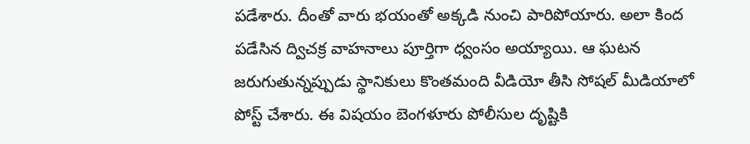పడేశారు. దీంతో వారు భయంతో అక్కడి నుంచి పారిపోయారు. అలా కింద పడేసిన ద్విచక్ర వాహనాలు పూర్తిగా ధ్వంసం అయ్యాయి. ఆ ఘటన జరుగుతున్నప్పుడు స్థానికులు కొంతమంది వీడియో తీసి సోషల్ మీడియాలో పోస్ట్ చేశారు. ఈ విషయం బెంగళూరు పోలీసుల దృష్టికి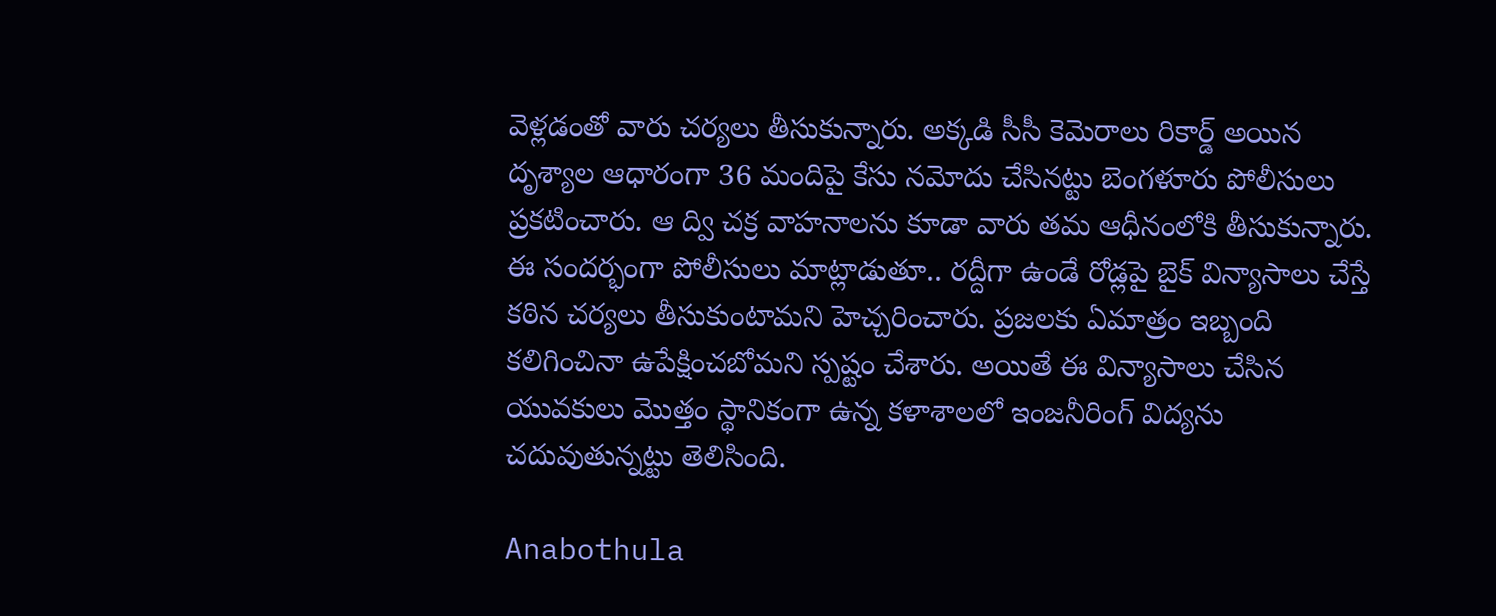వెళ్లడంతో వారు చర్యలు తీసుకున్నారు. అక్కడి సీసీ కెమెరాలు రికార్డ్ అయిన దృశ్యాల ఆధారంగా 36 మందిపై కేసు నమోదు చేసినట్టు బెంగళూరు పోలీసులు ప్రకటించారు. ఆ ద్వి చక్ర వాహనాలను కూడా వారు తమ ఆధీనంలోకి తీసుకున్నారు. ఈ సందర్భంగా పోలీసులు మాట్లాడుతూ.. రద్దీగా ఉండే రోడ్లపై బైక్ విన్యాసాలు చేస్తే కఠిన చర్యలు తీసుకుంటామని హెచ్చరించారు. ప్రజలకు ఏమాత్రం ఇబ్బంది కలిగించినా ఉపేక్షించబోమని స్పష్టం చేశారు. అయితే ఈ విన్యాసాలు చేసిన యువకులు మొత్తం స్థానికంగా ఉన్న కళాశాలలో ఇంజనీరింగ్ విద్యను చదువుతున్నట్టు తెలిసింది.

Anabothula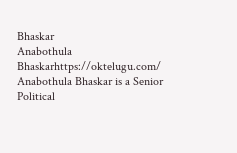Bhaskar
Anabothula Bhaskarhttps://oktelugu.com/
Anabothula Bhaskar is a Senior Political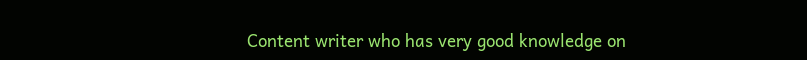Content writer who has very good knowledge on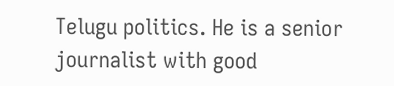Telugu politics. He is a senior journalist with good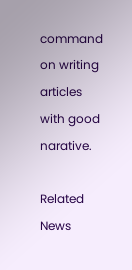command on writing articles with good narative.

Related News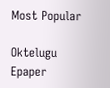Most Popular

Oktelugu Epaper